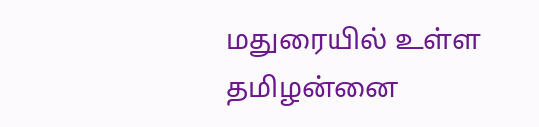மதுரையில் உள்ள தமிழன்னை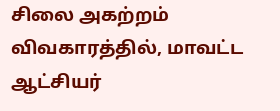சிலை அகற்றம் விவகாரத்தில், மாவட்ட ஆட்சியர்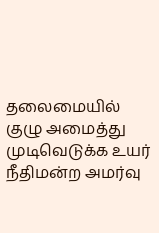தலைமையில் குழு அமைத்து முடிவெடுக்க உயர் நீதிமன்ற அமர்வு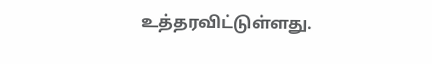உத்தரவிட்டுள்ளது.